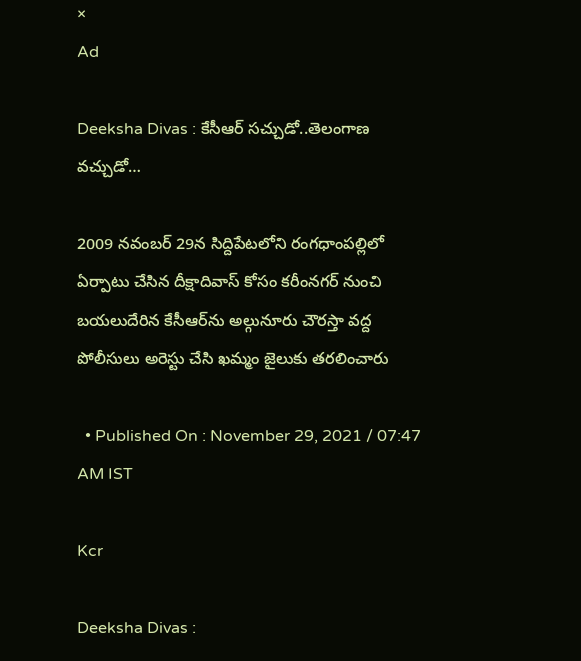×
Ad

Deeksha Divas : కేసీఆర్ సచ్చుడో..తెలంగాణ వచ్చుడో…

2009 నవంబర్ 29న సిద్దిపేటలోని రంగధాంపల్లిలో ఏర్పాటు చేసిన దీక్షాదివాస్ కోసం కరీంనగర్‌ నుంచి బయలుదేరిన కేసీఆర్‌ను అల్గునూరు చౌరస్తా వద్ద పోలీసులు అరెస్టు చేసి ఖమ్మం జైలుకు తరలించారు

  • Published On : November 29, 2021 / 07:47 AM IST

Kcr

Deeksha Divas :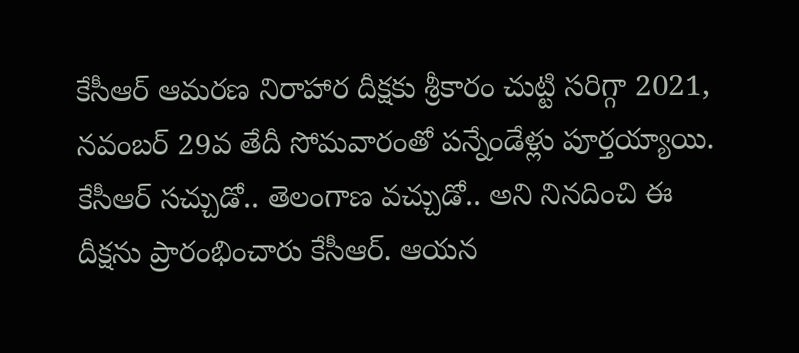కేసీఆర్‌ ఆమరణ నిరాహార దీక్షకు శ్రీకారం చుట్టి సరిగ్గా 2021, నవంబర్ 29వ తేదీ సోమవారంతో పన్నేండేళ్లు పూర్తయ్యాయి. కేసీఆర్ సచ్చుడో.. తెలంగాణ వచ్చుడో.. అని నినదించి ఈ దీక్షను ప్రారంభించారు కేసీఆర్‌. ఆయన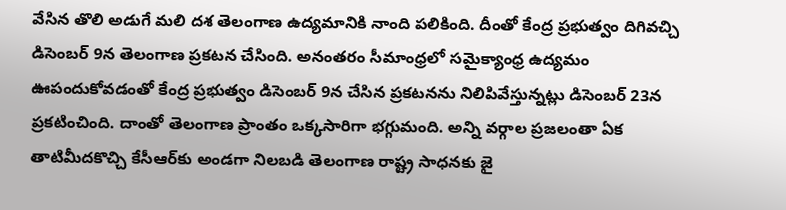వేసిన తొలి అడుగే మలి దశ తెలంగాణ ఉద్యమానికి నాంది పలికింది. దీంతో కేంద్ర ప్రభుత్వం దిగివచ్చి డిసెంబర్ 9న తెలంగాణ ప్రకటన చేసింది. అనంతరం సీమాంధ్రలో సమైక్యాంధ్ర ఉద్యమం ఊపందుకోవడంతో కేంద్ర ప్రభుత్వం డిసెంబర్ 9న చేసిన ప్రకటనను నిలిపివేస్తున్నట్లు డిసెంబర్ 23న ప్రకటించింది. దాంతో తెలంగాణ ప్రాంతం ఒక్కసారిగా భగ్గుమంది. అన్ని వర్గాల ప్రజలంతా ఏక తాటిమీదకొచ్చి కేసీఆర్‌కు అండగా నిలబడి తెలంగాణ రాష్ట్ర సాధనకు జై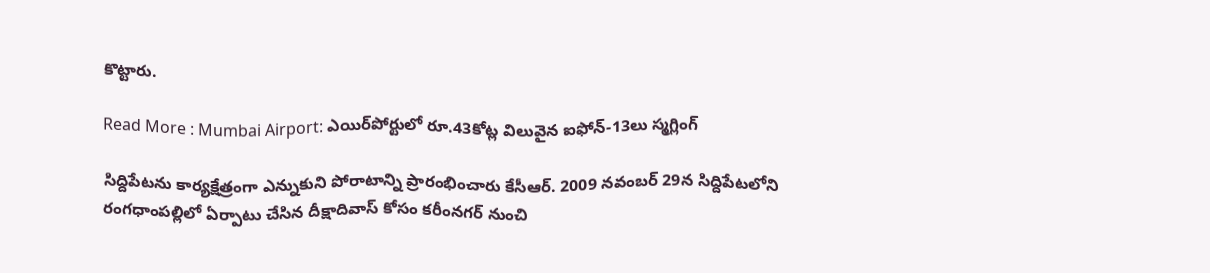కొట్టారు.

Read More : Mumbai Airport: ఎయిర్‌పోర్టులో రూ.43కోట్ల విలువైన ఐఫోన్-13లు స్మగ్లింగ్

సిద్దిపేటను కార్యక్షేత్రంగా ఎన్నుకుని పోరాటాన్ని ప్రారంభించారు కేసీఆర్‌. 2009 నవంబర్ 29న సిద్దిపేటలోని రంగధాంపల్లిలో ఏర్పాటు చేసిన దీక్షాదివాస్ కోసం కరీంనగర్‌ నుంచి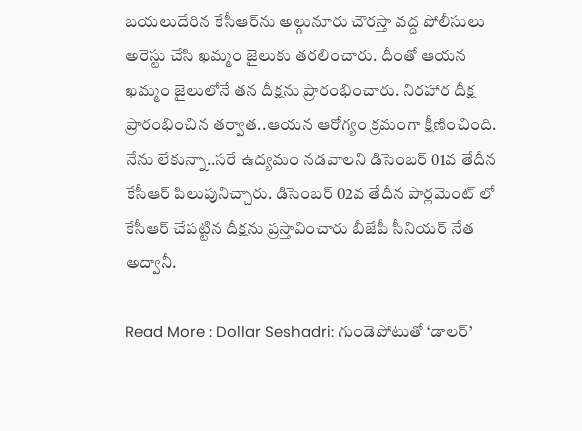బయలుదేరిన కేసీఆర్‌ను అల్గునూరు చౌరస్తా వద్ద పోలీసులు అరెస్టు చేసి ఖమ్మం జైలుకు తరలించారు. దీంతో ఆయన ఖమ్మం జైలులోనే తన దీక్షను ప్రారంభించారు. నిరహార దీక్ష ప్రారంభించిన తర్వాత..ఆయన ఆరోగ్యం క్రమంగా క్షీణించింది. నేను లేకున్నా..సరే ఉద్యమం నడవాలని డిసెంబర్ 01వ తేదీన కేసీఆర్ పిలుపునిచ్చారు. డిసెంబర్ 02వ తేదీన పార్లమెంట్ లో కేసీఆర్ చేపట్టిన దీక్షను ప్రస్తావించారు బీజేపీ సీనియర్ నేత అద్వానీ.

Read More : Dollar Seshadri: గుండెపోటుతో ‘డాలర్’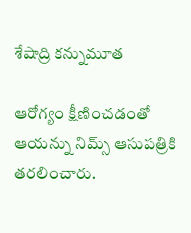శేషాద్రి కన్నుమూత

ఆరోగ్యం క్షీణించడంతో ఆయన్ను నిమ్స్ ఆసుపత్రికి తరలించారు.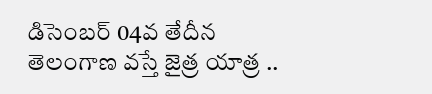డిసెంబర్ 04వ తేదీన తెలంగాణ వస్తే జైత్ర యాత్ర ..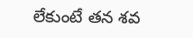లేకుంటే తన శవ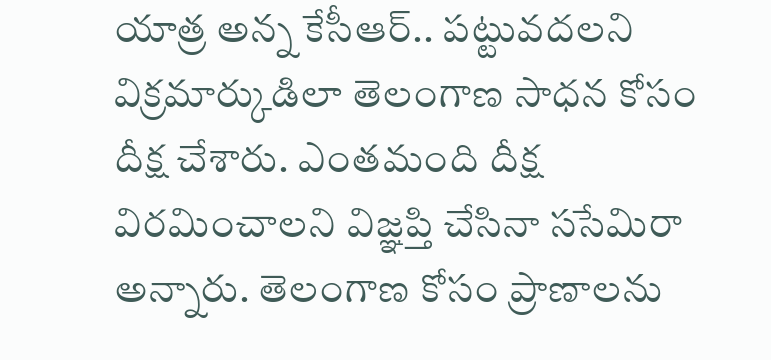యాత్ర అన్న కేసీఆర్.. పట్టువదలని విక్రమార్కుడిలా తెలంగాణ సాధన కోసం దీక్ష చేశారు. ఎంతమంది దీక్ష విరమించాలని విజ్ఞప్తి చేసినా ససేమిరా అన్నారు. తెలంగాణ కోసం ప్రాణాలను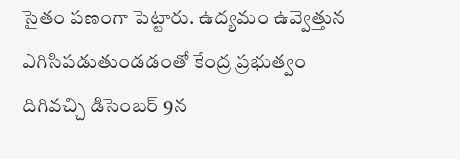సైతం పణంగా పెట్టారు. ఉద్యమం ఉవ్వెత్తున ఎగిసిపడుతుండడంతో కేంద్ర ప్రభుత్వం దిగివచ్చి డిసెంబర్‌ 9న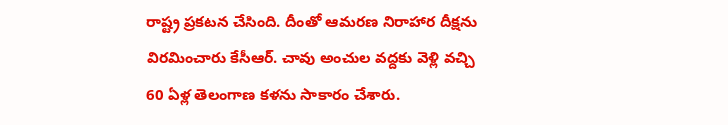రాష్ట్ర ప్రకటన చేసింది. దీంతో ఆమరణ నిరాహార దీక్షను విరమించారు కేసీఆర్‌. చావు అంచుల వద్దకు వెళ్లి వచ్చి 60 ఏళ్ల తెలంగాణ కళను సాకారం చేశారు.